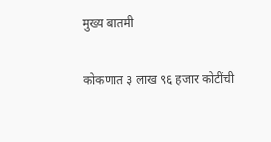मुख्य बातमी

कोकणात ३ लाख ९६ हजार कोटींची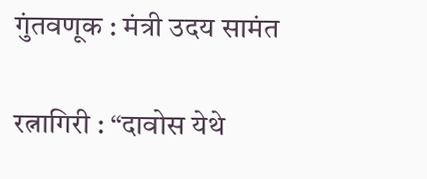गुंतवणूक : मंत्री उदय सामंत

रत्नागिरी : “दावोस येथे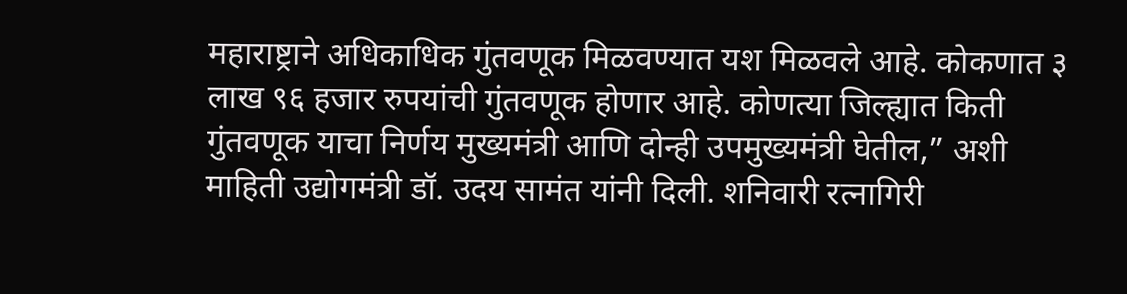महाराष्ट्राने अधिकाधिक गुंतवणूक मिळवण्यात यश मिळवले आहे. कोकणात ३ लाख ९६ हजार रुपयांची गुंतवणूक होणार आहे. कोणत्या जिल्ह्यात किती गुंतवणूक याचा निर्णय मुख्यमंत्री आणि दोन्ही उपमुख्यमंत्री घेतील,” अशी माहिती उद्योगमंत्री डॉ. उदय सामंत यांनी दिली. शनिवारी रत्नागिरी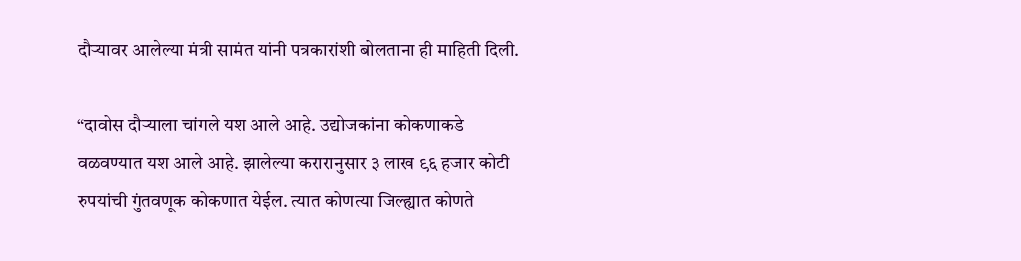दौऱ्यावर आलेल्या मंत्री सामंत यांनी पत्रकारांशी बोलताना ही माहिती दिली.

“दावोस दौऱ्याला चांगले यश आले आहे. उद्योजकांना कोकणाकडे वळवण्यात यश आले आहे. झालेल्या करारानुसार ३ लाख ९६ हजार कोटी रुपयांची गुंतवणूक कोकणात येईल. त्यात कोणत्या जिल्ह्यात कोणते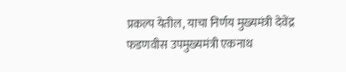प्रकल्प येतील, याचा निर्णय मुख्यमंत्री देवेंद्र फडणवीस उपमुख्यमंत्री एकनाथ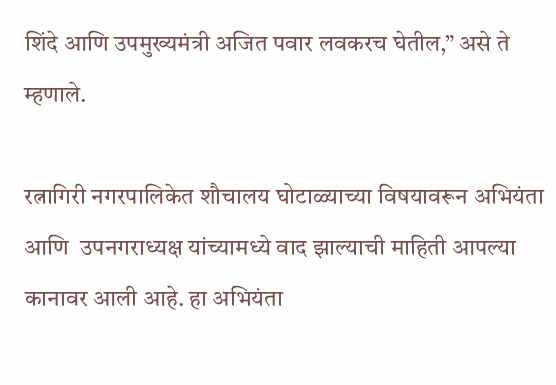शिंदे आणि उपमुख्यमंत्री अजित पवार लवकरच घेतील,” असे ते म्हणाले.

रत्नागिरी नगरपालिकेत शौचालय घोटाळ्याच्या विषयावरून अभियंता आणि  उपनगराध्यक्ष यांच्यामध्ये वाद झाल्याची माहिती आपल्या कानावर आली आहे. हा अभियंता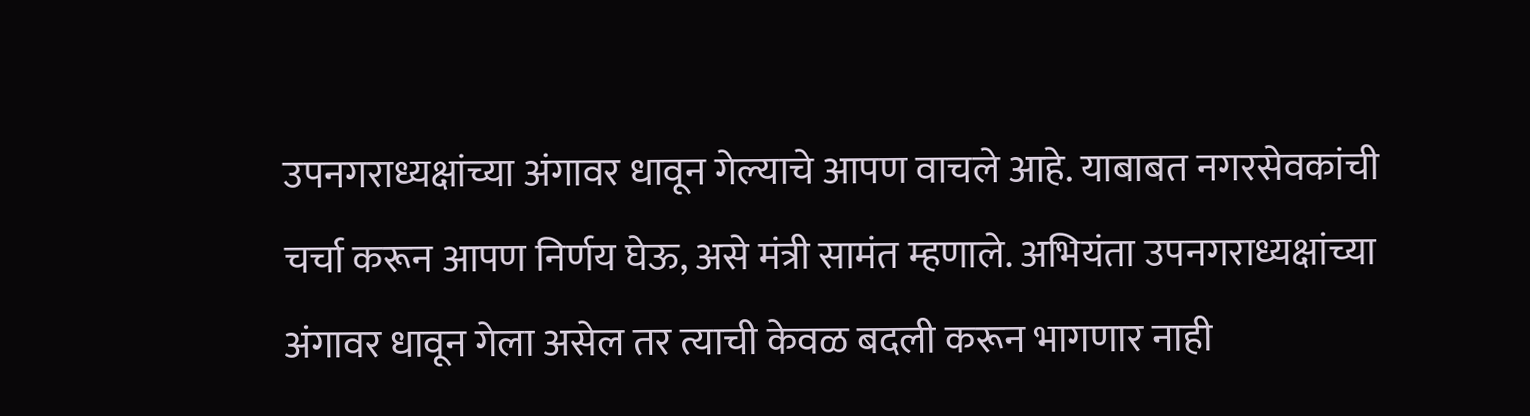उपनगराध्यक्षांच्या अंगावर धावून गेल्याचे आपण वाचले आहे. याबाबत नगरसेवकांची चर्चा करून आपण निर्णय घेऊ, असे मंत्री सामंत म्हणाले. अभियंता उपनगराध्यक्षांच्या अंगावर धावून गेला असेल तर त्याची केवळ बदली करून भागणार नाही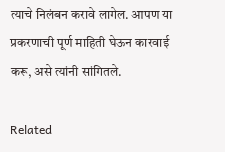त्याचे निलंबन करावे लागेल. आपण या प्रकरणाची पूर्ण माहिती घेऊन कारवाई करू, असे त्यांनी सांगितले.

Related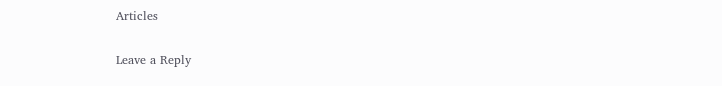Articles

Leave a Reply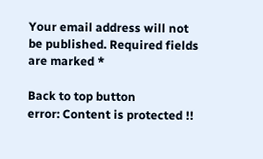Your email address will not be published. Required fields are marked *

Back to top button
error: Content is protected !!